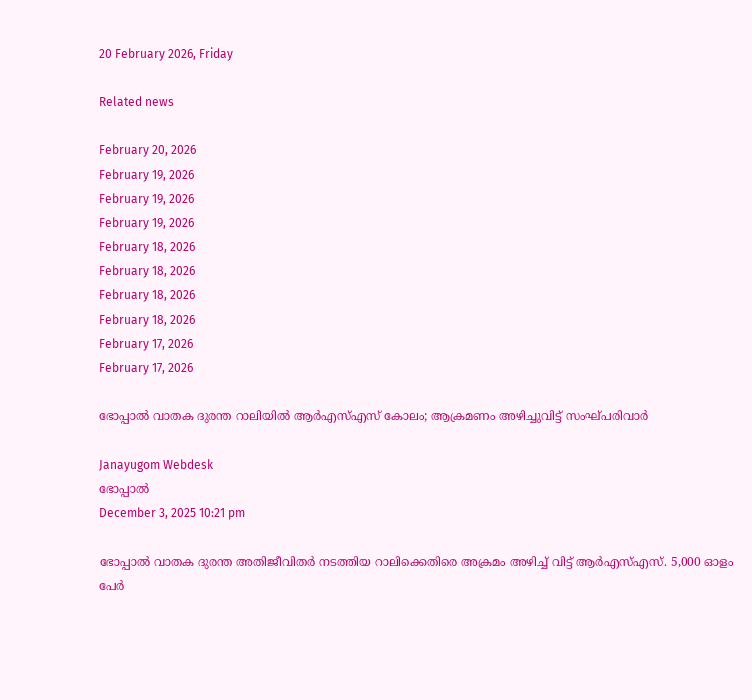20 February 2026, Friday

Related news

February 20, 2026
February 19, 2026
February 19, 2026
February 19, 2026
February 18, 2026
February 18, 2026
February 18, 2026
February 18, 2026
February 17, 2026
February 17, 2026

ഭോപ്പാല്‍ വാതക ദുരന്ത റാലിയില്‍ ആര്‍എസ്എസ് കോലം; ആക്രമണം അഴിച്ചുവിട്ട് സംഘ്പരിവാര്‍

Janayugom Webdesk
ഭോപ്പാല്‍
December 3, 2025 10:21 pm

ഭോപ്പാല്‍ വാതക ദുരന്ത അതിജീവിതര്‍ നടത്തിയ റാലിക്കെതിരെ അക്രമം അഴിച്ച് വിട്ട് ആര്‍എസ്എസ്. 5,000 ഓളം പേര്‍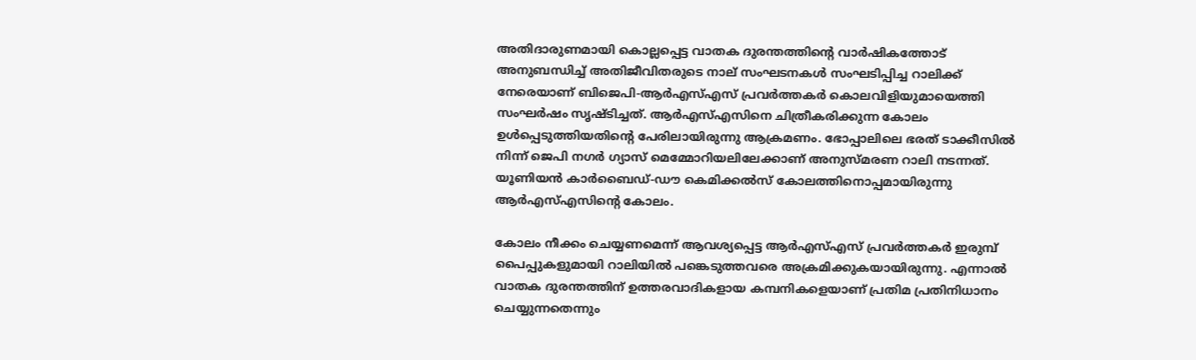അതിദാരുണമായി കൊല്ലപ്പെട്ട വാതക ദുരന്തത്തിന്റെ വാര്‍ഷികത്തോട് അനുബന്ധിച്ച് അതിജീവിതരുടെ നാല് സംഘടനകള്‍ സംഘടിപ്പിച്ച റാലിക്ക് നേരെയാണ് ബിജെപി-ആര്‍എസ്എസ് പ്രവര്‍ത്തകര്‍ കൊലവിളിയുമായെത്തി സംഘര്‍ഷം സൃഷ്ടിച്ചത്. ആര്‍എസ്എസിനെ ചിത്രീകരിക്കുന്ന കോലം ഉള്‍പ്പെടുത്തിയതിന്റെ പേരിലായിരുന്നു ആക്രമണം. ഭോപ്പാലിലെ ഭരത് ടാക്കീസില്‍ നിന്ന് ജെപി നഗര്‍ ഗ്യാസ് മെമ്മോറിയലിലേക്കാണ് അനുസ്മരണ റാലി നടന്നത്. യൂണിയന്‍ കാര്‍ബൈഡ്-ഡൗ കെമിക്കല്‍സ് കോലത്തിനൊപ്പമായിരുന്നു ആര്‍എസ്എസിന്റെ കോലം.

കോലം നീക്കം ചെയ്യണമെന്ന് ആവശ്യപ്പെട്ട ആര്‍എസ്എസ് പ്രവര്‍ത്തകര്‍ ഇരുമ്പ് പൈപ്പുകളുമായി റാലിയില്‍ പങ്കെടുത്തവരെ അക്രമിക്കുകയായിരുന്നു. എന്നാല്‍ വാതക ദുരന്തത്തിന് ഉത്തരവാദികളായ കമ്പനികളെയാണ് പ്രതിമ പ്രതിനിധാനം ചെയ്യുന്നതെന്നും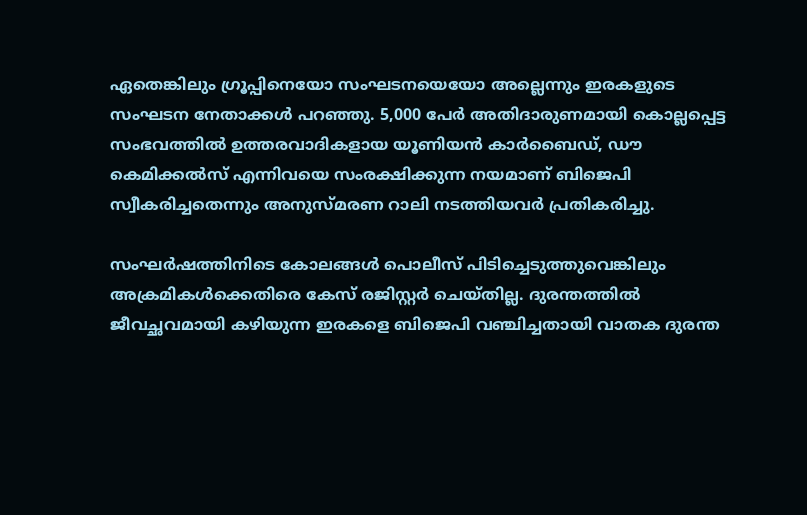ഏതെങ്കിലും ഗ്രൂപ്പിനെയോ സംഘടനയെയോ അല്ലെന്നും ഇരകളുടെ സംഘടന നേതാക്കള്‍ പറഞ്ഞു. 5,000 പേര്‍ അതിദാരുണമായി കൊല്ലപ്പെട്ട സംഭവത്തില്‍ ഉത്തരവാദികളായ യൂണിയന്‍ കാര്‍ബൈഡ്, ഡൗ കെമിക്കല്‍സ് എന്നിവയെ സംരക്ഷിക്കുന്ന നയമാണ് ബിജെപി സ്വീകരിച്ചതെന്നും അനുസ്മരണ റാലി നടത്തിയവര്‍ പ്രതികരിച്ചു.

സംഘര്‍ഷത്തിനിടെ കോലങ്ങള്‍ പൊലീസ് പിടിച്ചെടുത്തുവെങ്കിലും അക്രമികള്‍ക്കെതിരെ കേസ് രജിസ്റ്റര്‍ ചെയ്തില്ല. ദുരന്തത്തില്‍ ജീവച്ഛവമായി കഴിയുന്ന ഇരകളെ ബിജെപി വഞ്ചിച്ചതായി വാതക ദുരന്ത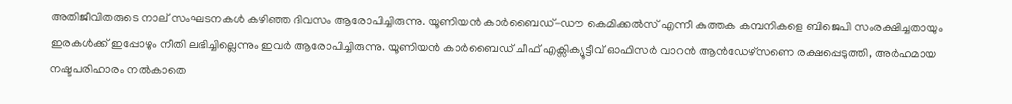അതിജീവിതരുടെ നാല് സംഘടനകള്‍ കഴിഞ്ഞ ദിവസം ആരോപിച്ചിരുന്നു. യൂണിയന്‍ കാര്‍ബൈഡ്-ഡൗ കെമിക്കല്‍സ് എന്നീ കുത്തക കമ്പനികളെ ബിജെപി സംരക്ഷിച്ചതായും ഇരകള്‍ക്ക് ഇപ്പോഴും നീതി ലഭിച്ചില്ലെന്നും ഇവര്‍ ആരോപിച്ചിരുന്നു. യൂണിയന്‍ കാര്‍ബൈഡ് ചീഫ് എക്സിക്യൂട്ടീവ് ഓഫിസര്‍ വാറന്‍ ആന്‍ഡേഴ്സണെ രക്ഷപ്പെടുത്തി, അര്‍ഹമായ നഷ്ടപരിഹാരം നല്‍കാതെ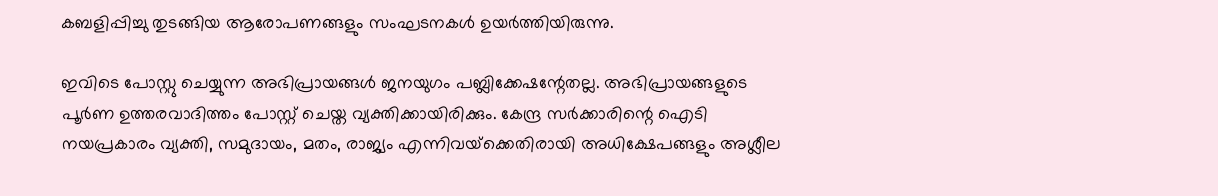കബളിപ്പിച്ചു തുടങ്ങിയ ആരോപണങ്ങളും സംഘടനകള്‍ ഉയര്‍ത്തിയിരുന്നു.

ഇവിടെ പോസ്റ്റു ചെയ്യുന്ന അഭിപ്രായങ്ങള്‍ ജനയുഗം പബ്ലിക്കേഷന്റേതല്ല. അഭിപ്രായങ്ങളുടെ പൂര്‍ണ ഉത്തരവാദിത്തം പോസ്റ്റ് ചെയ്ത വ്യക്തിക്കായിരിക്കും. കേന്ദ്ര സര്‍ക്കാരിന്റെ ഐടി നയപ്രകാരം വ്യക്തി, സമുദായം, മതം, രാജ്യം എന്നിവയ്‌ക്കെതിരായി അധിക്ഷേപങ്ങളും അശ്ലീല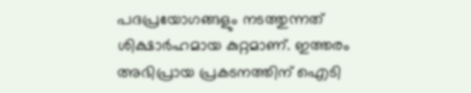പദപ്രയോഗങ്ങളും നടത്തുന്നത് ശിക്ഷാര്‍ഹമായ കുറ്റമാണ്. ഇത്തരം അഭിപ്രായ പ്രകടനത്തിന് ഐടി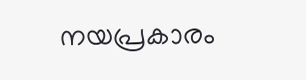നയപ്രകാരം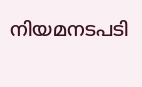നിയമനടപടി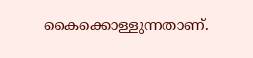കൈക്കൊള്ളുന്നതാണ്.